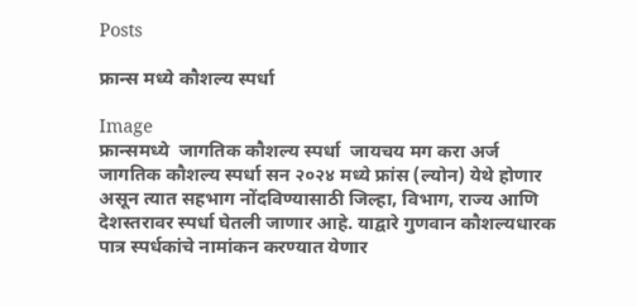Posts

फ्रान्स मध्ये कौशल्य स्पर्धा

Image
फ्रान्समध्ये  जागतिक कौशल्य स्पर्धा  जायचय मग करा अर्ज   जागतिक कौशल्य स्पर्धा सन २०२४ मध्ये फ्रांस (ल्योन) येथे होणार असून त्यात सहभाग नोंदविण्यासाठी जिल्हा, विभाग, राज्य आणि देशस्तरावर स्पर्धा घेतली जाणार आहे. याद्वारे गुणवान कौशल्यधारक पात्र स्पर्धकांचे नामांकन करण्यात येणार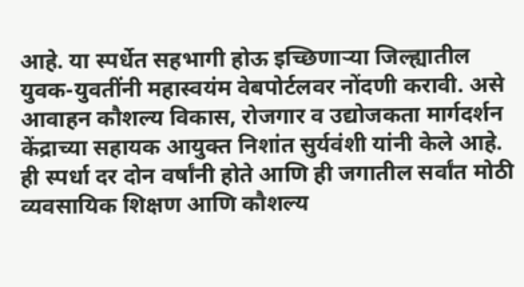आहे. या स्पर्धेत सहभागी होऊ इच्छिणाऱ्या जिल्ह्यातील युवक-युवतींनी महास्वयंम वेबपोर्टलवर नोंदणी करावी. असे आवाहन कौशल्य विकास, रोजगार व उद्योजकता मार्गदर्शन केंद्राच्या सहायक आयुक्त निशांत सुर्यवंशी यांनी केले आहे.  ही स्पर्धा दर दोन वर्षांनी होते आणि ही जगातील सर्वांत मोठी व्यवसायिक शिक्षण आणि कौशल्य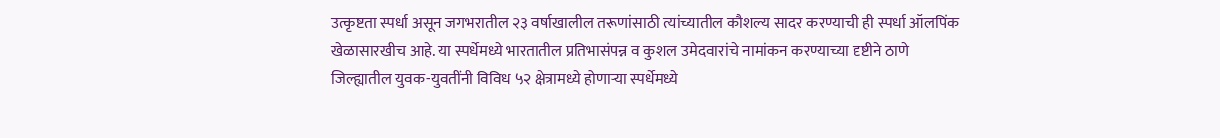उत्कृष्टता स्पर्धा असून जगभरातील २३ वर्षाखालील तरूणांसाठी त्यांच्यातील कौशल्य सादर करण्याची ही स्पर्धा ऑलपिंक खेळासारखीच आहे. या स्पर्धेमध्ये भारतातील प्रतिभासंपन्न व कुशल उमेदवारांचे नामांकन करण्याच्या दृष्टीने ठाणे जिल्ह्यातील युवक-युवतींनी विविध ५२ क्षेत्रामध्ये होणाऱ्या स्पर्धेमध्ये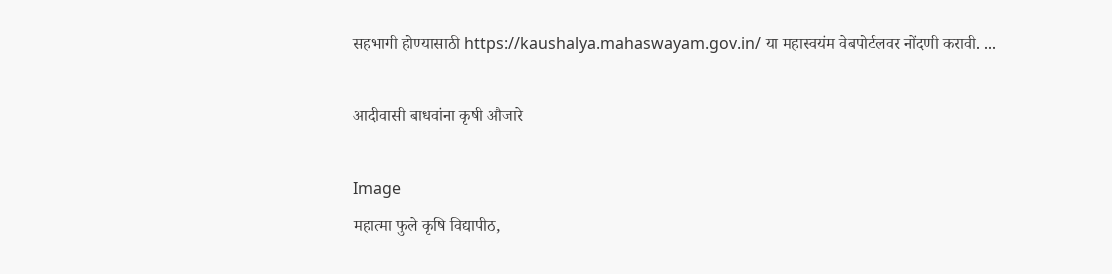सहभागी होण्यासाठी https://kaushalya.mahaswayam.gov.in/ या महास्वयंम वेबपोर्टलवर नोंदणी करावी. ...

आदीवासी बाधवांना कृषी औजारे

Image
महात्मा फुले कृषि विद्यापीठ,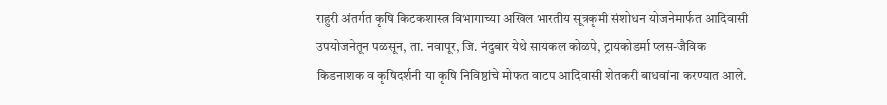राहुरी अंतर्गत कृषि किटकशास्त्र विभागाच्या अखिल भारतीय सूत्रकृमी संशोधन योजनेमार्फत आदिवासी उपयोजनेतून पळसून, ता. नवापूर, जि. नंदुबार येथे सायकल कोळपे, ट्रायकोडर्मा प्लस-जैविक किडनाशक व कृषिदर्शनी या कृषि निविष्ठांचे मोफत वाटप आदिवासी शेतकरी बाधवांना करण्यात आले.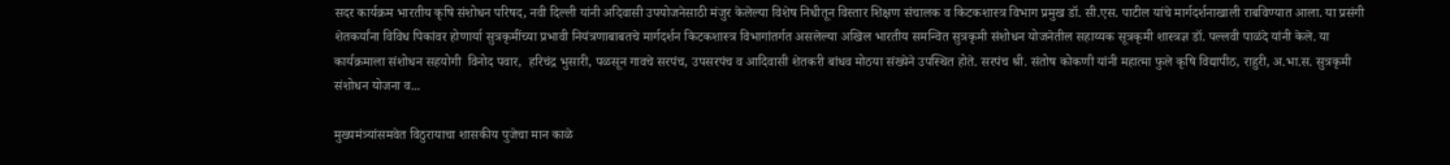सदर कार्यक्रम भारतीय कृषि संशोधन परिषद, नवी दिल्ली यांनी अदिवासी उपयोजनेसाठी मंजुर केलेल्या विशेष निधीतून विस्तार शिक्षण संचालक व किटकशास्त्र विभाग प्रमुख डॉ. सी.एस. पाटील यांचे मार्गदर्शनाखाली राबविण्यात आला. या प्रसंगी शेतकर्यांना विविध पिकांवर होणार्या सुत्रकृमींच्या प्रभावी नियंत्रणाबाबतचे मार्गदर्शन किटकशास्त्र विभागांतर्गत असलेल्या अखिल भारतीय समन्वित सुत्रकृमी संशोधन योजनेतील सहाय्यक सूत्रकृमी शास्त्रज्ञ डॉ. पल्लवी पाळंदे यांनी केले. या कार्यक्रमाला संशोधन सहयोगी  विनोद पवार,  हरिचंद्र भुसारी, पळसून गावचे सरपंच, उपसरपंच व आदिवासी शेतकरी बांधव मोठया संख्येने उपस्थित होते. सरपंच श्री. संतोष कोकणी यांनी महात्मा फुले कृषि विद्यापीठ, राहुरी, अ.भा.स. सुत्रकृमी संशोधन योजना व...

मुख्यमंत्र्यांसमवेत विठुरायाचा शासकीय पुजेचा मान काळे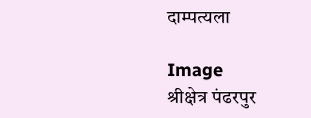दाम्पत्यला

Image
श्रीक्षेत्र पंढरपुर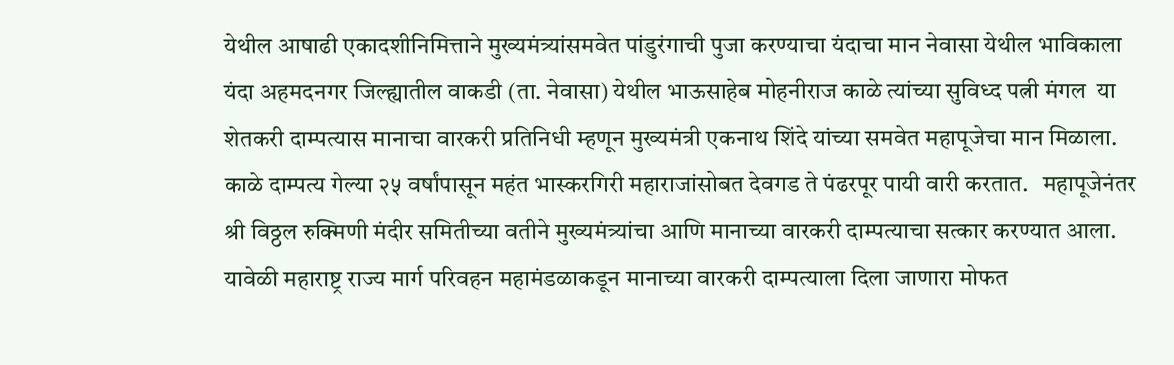येथील आषाढी एकादशीनिमित्ताने मुख्यमंत्र्यांसमवेत पांडुरंगाची पुजा करण्याचा यंदाचा मान नेवासा येथील भाविकाला  यंदा अहमदनगर जिल्ह्यातील वाकडी (ता. नेवासा) येथील भाऊसाहेब मोहनीराज काळे त्यांच्या सुविध्द पत्नी मंगल  या शेतकरी दाम्पत्यास मानाचा वारकरी प्रतिनिधी म्हणून मुख्यमंत्री एकनाथ शिंदे यांच्या समवेत महापूजेचा मान मिळाला.  काळे दाम्पत्य गेल्या २५ वर्षांपासून महंत भास्करगिरी महाराजांसोबत देवगड ते पंढरपूर पायी वारी करतात.   महापूजेनंतर श्री विठ्ठल रुक्मिणी मंदीर समितीच्या वतीने मुख्यमंत्र्यांचा आणि मानाच्या वारकरी दाम्पत्याचा सत्कार करण्यात आला. यावेळी महाराष्ट्र राज्य मार्ग परिवहन महामंडळाकडून मानाच्या वारकरी दाम्पत्याला दिला जाणारा मोफत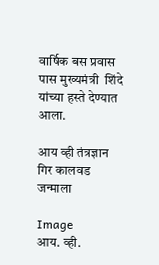वार्षिक बस प्रवास पास मुख्यमंत्री  शिंदे यांच्या हस्ते देण्यात आला.

आय व्ही तंत्रज्ञान गिर कालवड जन्माला

Image
आय. व्ही.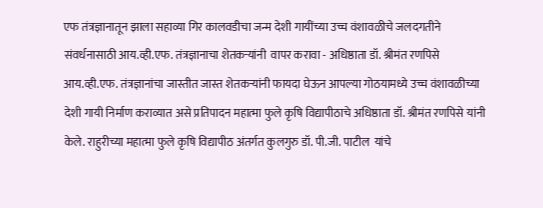एफ तंत्रज्ञानातून झाला सहाव्या गिर कालवडीचा जन्म देशी गायींच्या उच्च वंशावळीचे जलदगतीने संवर्धनासाठी आय.व्ही.एफ. तंत्रज्ञानाचा शेतकर्‍यांनी  वापर करावा - अधिष्ठाता डॉ. श्रीमंत रणपिसे आय.व्ही.एफ. तंत्रज्ञानांचा जास्तीत जास्त शेतकर्‍यांनी फायदा घेऊन आपल्या गोठयामध्ये उच्च वंशावळीच्या देशी गायी निर्माण कराव्यात असे प्रतिपादन महात्मा फुले कृषि विद्यापीठाचे अधिष्ठाता डॉ. श्रीमंत रणपिसे यांनी केले. राहुरीच्या महात्मा फुले कृषि विद्यापीठ अंतर्गत कुलगुरु डॉ. पी.जी. पाटील  यांचे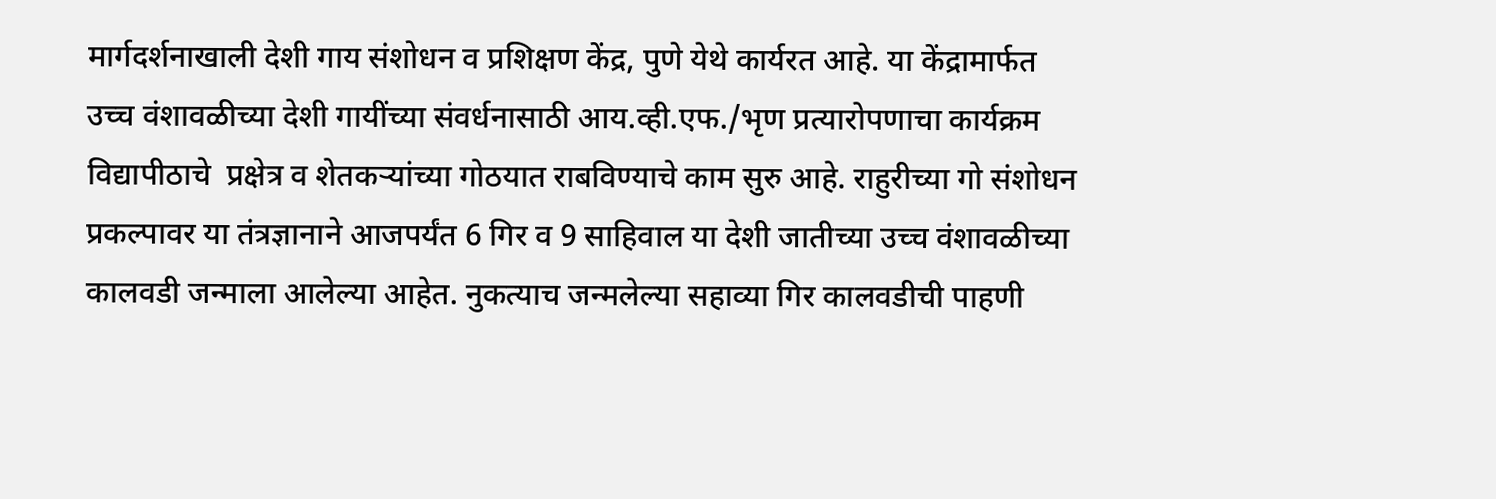मार्गदर्शनाखाली देशी गाय संशोधन व प्रशिक्षण केंद्र, पुणे येथे कार्यरत आहे. या केंद्रामार्फत उच्च वंशावळीच्या देशी गायींच्या संवर्धनासाठी आय.व्ही.एफ./भृण प्रत्यारोपणाचा कार्यक्रम विद्यापीठाचे  प्रक्षेत्र व शेतकर्‍यांच्या गोठयात राबविण्याचे काम सुरु आहे. राहुरीच्या गो संशोधन प्रकल्पावर या तंत्रज्ञानाने आजपर्यंत 6 गिर व 9 साहिवाल या देशी जातीच्या उच्च वंशावळीच्या कालवडी जन्माला आलेल्या आहेत. नुकत्याच जन्मलेल्या सहाव्या गिर कालवडीची पाहणी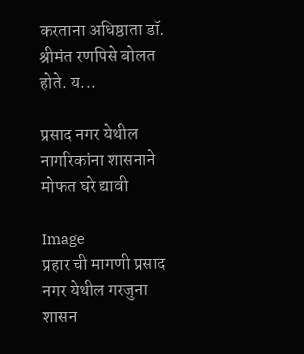करताना अधिष्ठाता डॉ. श्रीमंत रणपिसे बोलत होते. य...

प्रसाद नगर येथील नागरिकांना शासनाने मोफत घरे द्यावी

Image
प्रहार ची मागणी प्रसाद नगर येथील गरजुना शासन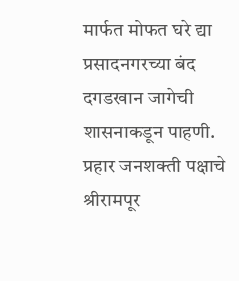मार्फत मोफत घरे द्या  प्रसादनगरच्या बंद दगडखान जागेची शासनाकडून पाहणी.  प्रहार जनशक्ती पक्षाचे श्रीरामपूर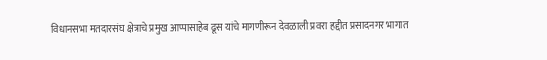विधानसभा मतदारसंघ क्षेत्राचे प्रमुख आप्पासाहेब ढूस यांचे मागणीरून देवळाली प्रवरा हद्दीत प्रसादनगर भागात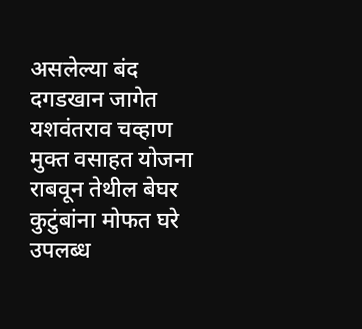असलेल्या बंद दगडखान जागेत यशवंतराव चव्हाण मुक्त वसाहत योजना राबवून तेथील बेघर कुटुंबांना मोफत घरे उपलब्ध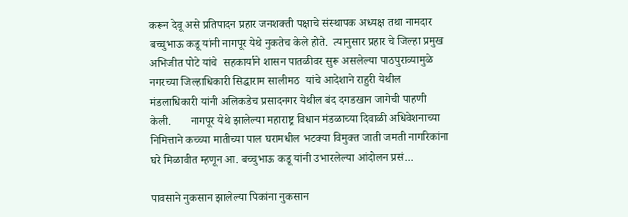करून देवू असे प्रतिपादन प्रहार जनशक्ती पक्षाचे संस्थापक अध्यक्ष तथा नामदार बच्चुभाऊ कडू यांनी नागपूर येथे नुकतेच केले होते.  त्यानुसार प्रहार चे जिल्हा प्रमुख अभिजीत पोटे यांचे  सहकार्याने शासन पातळीवर सुरू असलेल्या पाठपुराव्यामुळे नगरच्या जिल्हाधिकारी सिद्धाराम सालीमठ  यांचे आदेशाने राहुरी येथील मंडलाधिकारी यांनी अलिकडेच प्रसादनगर येथील बंद दगडखान जागेची पाहणी केली.       नागपूर येथे झालेल्या महाराष्ट्र विधान मंडळाच्या दिवाळी अधिवेशनाच्या निमित्ताने कच्च्या मातीच्या पाल घरामधील भटक्या विमुक्त जाती जमती नागरिकांना घरे मिळावीत म्हणून आ. बच्चुभाऊ कडू यांनी उभारलेल्या आंदोलन प्रसं...

पावसाने नुकसान झालेल्या पिकांना नुकसान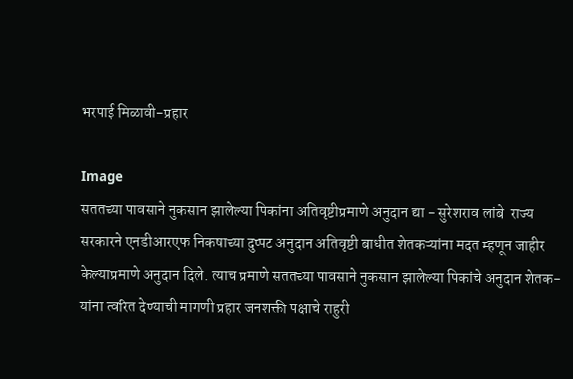भरपाई मिळावी-प्रहार

Image
सततच्या पावसाने नुकसान झालेल्या पिकांना अतिवृष्टीप्रमाणे अनुदान द्या - सुरेशराव लांबे  राज्य सरकारने एनडीआरएफ निकषाच्या दुप्पट अनुदान अतिवृष्टी बाधीत शेतकऱ्यांना मदत म्हणून जाहीर केल्याप्रमाणे अनुदान दिले. त्याच प्रमाणे सततच्या पावसाने नुकसान झालेल्या पिकांचे अनुदान शेतक-यांना त्वरित देण्याची मागणी प्रहार जनशक्ती पक्षाचे राहुरी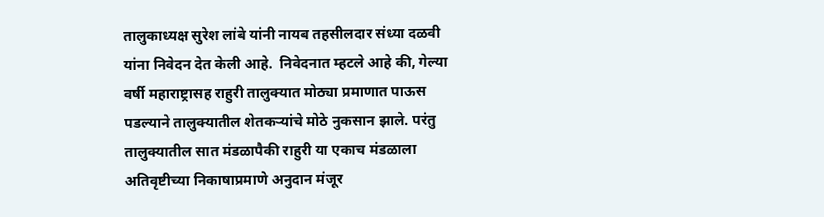तालुकाध्यक्ष सुरेश लांबे यांनी नायब तहसीलदार संध्या दळवी यांना निवेदन देत केली आहे.  निवेदनात म्हटले आहे की, गेल्या वर्षी महाराष्ट्रासह राहुरी तालुक्यात मोठ्या प्रमाणात पाऊस पडल्याने तालुक्यातील शेतकऱ्यांचे मोठे नुकसान झाले. परंतु तालुक्यातील सात मंडळापैकी राहुरी या एकाच मंडळाला अतिवृष्टीच्या निकाषाप्रमाणे अनुदान मंजूर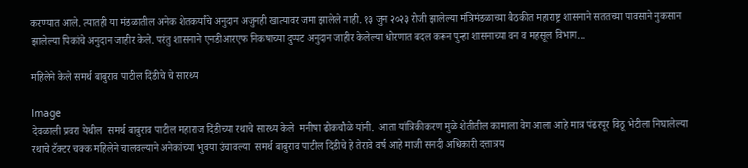करण्यात आले. त्यातही या मंडळातील अनेक शेतकर्यांचे अनुदान अजुनही खात्यावर जमा झालेले नाही. १३ जुन २०२३ रोजी झालेल्या मंत्रिमंडळाच्या बैठकीत महाराष्ट्र शासनाने सततच्या पावसाने नुकसान झालेल्या पिकांचे अनुदान जाहीर केले. परंतु शासनाने एनडीआरएफ निकषाच्या दुप्पट अनुदान जाहीर केलेल्या धोरणात बदल करून पुन्हा शासनाच्या वन व महसूल विभाग...

महिलेने केले समर्थ बाबुराव पाटील दिंडीचे चे सारथ्य

Image
देवळाली प्रवरा येथील  समर्थ बाबुराव पाटील महाराज दिंडीच्या रथाचे सारथ्य केले  मनीषा ढोकचौळे यांनी.  आता यांत्रिकीकरण मुळे शेतीतील कामाला वेग आला आहे मात्र पंढरपूर विठू भेटीला निघालेल्या रथाचे टॅक्टर चक्क महिलेने चालवल्याने अनेकांच्या भुवया उंचावल्या  समर्थ बाबुराव पाटील दिंडीचे हे तेरावे वर्ष आहे माजी सनदी अधिकारी दत्तात्रय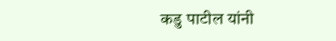कडु पाटील यांनी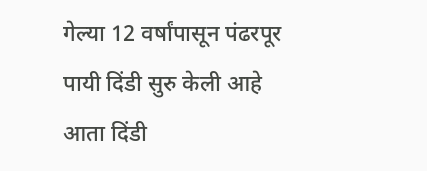गेल्या 12 वर्षांपासून पंढरपूर पायी दिंडी सुरु केली आहे आता दिंडी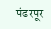पंढरपूर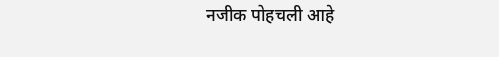नजीक पोहचली आहे